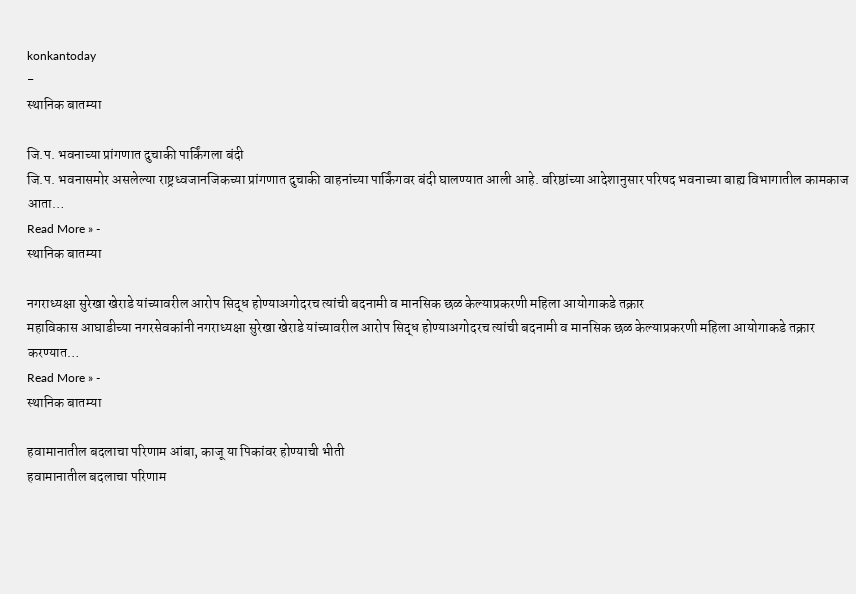konkantoday
-
स्थानिक बातम्या

जि.प. भवनाच्या प्रांगणात दुचाकी पार्किंगला बंदी
जि.प. भवनासमोर असलेल्या राष्ट्रध्वजानजिकच्या प्रांगणात दुचाकी वाहनांच्या पार्किंगवर बंदी घालण्यात आली आहे. वरिष्ठांच्या आदेशानुसार परिषद भवनाच्या बाह्य विभागातील कामकाज आता…
Read More » -
स्थानिक बातम्या

नगराध्यक्षा सुरेखा खेराडे यांच्यावरील आरोप सिद्ध होण्याअगोदरच त्यांची बदनामी व मानसिक छळ केल्याप्रकरणी महिला आयोगाकडे तक्रार
महाविकास आघाडीच्या नगरसेवकांनी नगराध्यक्षा सुरेखा खेराडे यांच्यावरील आरोप सिद्ध होण्याअगोदरच त्यांची बदनामी व मानसिक छळ केल्याप्रकरणी महिला आयोगाकडे तक्रार करण्यात…
Read More » -
स्थानिक बातम्या

हवामानातील बदलाचा परिणाम आंबा, काजू या पिकांवर होण्याची भीती
हवामानातील बदलाचा परिणाम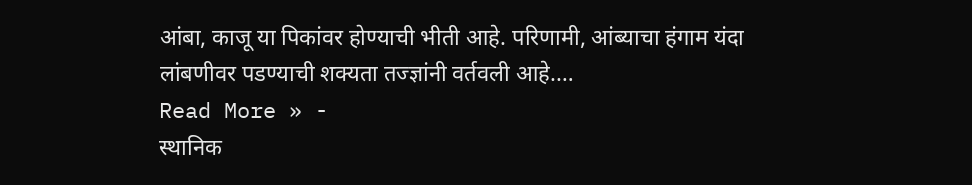आंबा, काजू या पिकांवर होण्याची भीती आहे. परिणामी, आंब्याचा हंगाम यंदा लांबणीवर पडण्याची शक्यता तज्ज्ञांनी वर्तवली आहे.…
Read More » -
स्थानिक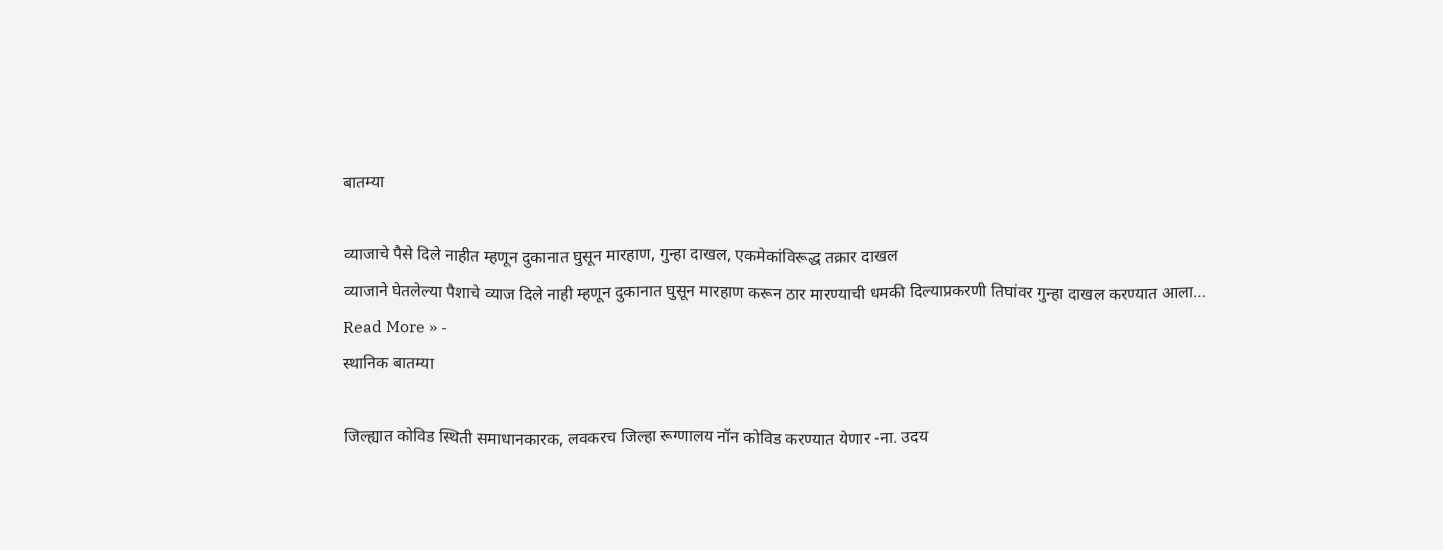बातम्या

व्याजाचे पैसे दिले नाहीत म्हणून दुकानात घुसून मारहाण, गुन्हा दाखल, एकमेकांविरूद्ध तक्रार दाखल
व्याजाने घेतलेल्या पैशाचे व्याज दिले नाही म्हणून दुकानात घुसून मारहाण करून ठार मारण्याची धमकी दिल्याप्रकरणी तिघांवर गुन्हा दाखल करण्यात आला…
Read More » -
स्थानिक बातम्या

जिल्ह्यात कोविड स्थिती समाधानकारक, लवकरच जिल्हा रूग्णालय नॉन कोविड करण्यात येणार -ना. उदय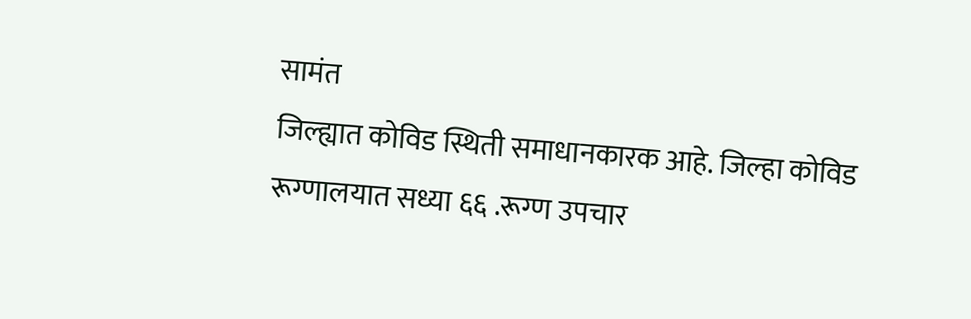सामंत
जिल्ह्यात कोविड स्थिती समाधानकारक आहे. जिल्हा कोविड रूग्णालयात सध्या ६६ .रूग्ण उपचार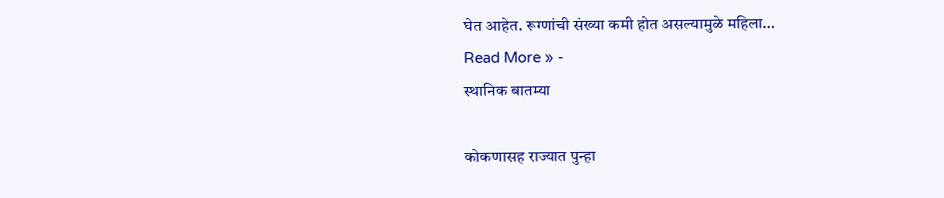घेत आहेत. रूग्णांची संख्या कमी होत असल्यामुळे महिला…
Read More » -
स्थानिक बातम्या

कोकणासह राज्यात पुन्हा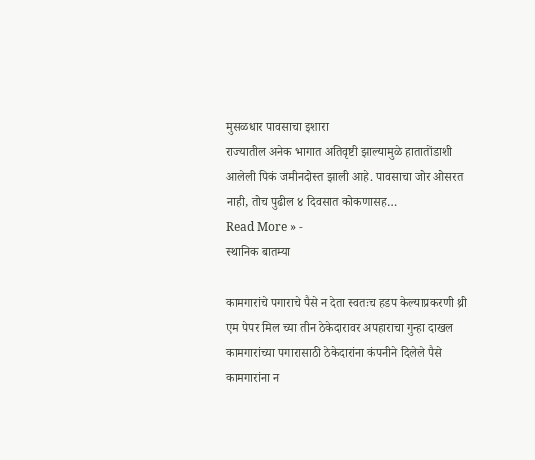मुसळधार पावसाचा इशारा
राज्यातील अनेक भागात अतिवृष्टी झाल्यामुळे हातातोंडाशी आलेली पिकं जमीनदोस्त झाली आहे. पावसाचा जोर ओसरत नाही, तोच पुढील ४ दिवसात कोकणासह…
Read More » -
स्थानिक बातम्या

कामगारांचे पगाराचे पैसे न देता स्वतःच हडप केल्याप्रकरणी थ्री एम पेपर मिल च्या तीन ठेकेदारावर अपहाराचा गुन्हा दाखल
कामगारांच्या पगारासाठी ठेकेदारांना कंपनीने दिलेले पैसे कामगारांना न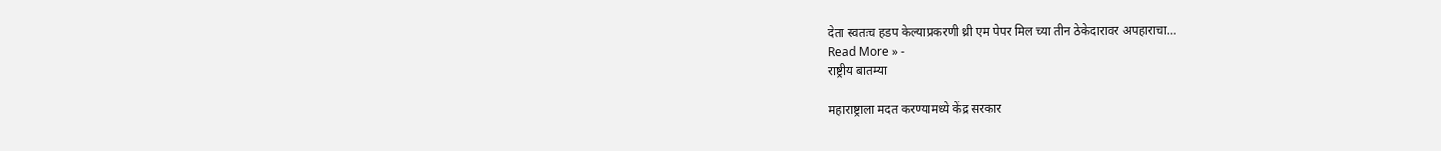देता स्वतःच हडप केल्याप्रकरणी थ्री एम पेपर मिल च्या तीन ठेकेदारावर अपहाराचा…
Read More » -
राष्ट्रीय बातम्या

महाराष्ट्राला मदत करण्यामध्ये केंद्र सरकार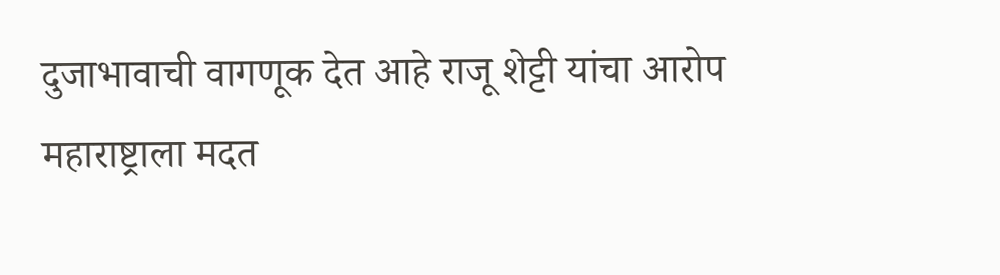दुजाभावाची वागणूक देत आहे राजू शेट्टी यांचा आरोप
महाराष्ट्राला मदत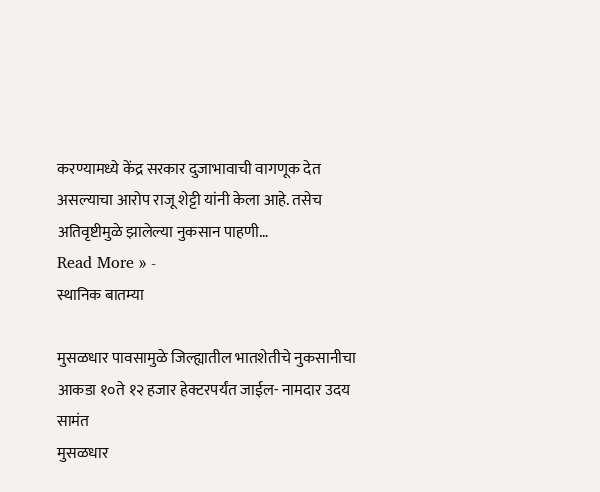करण्यामध्ये केंद्र सरकार दुजाभावाची वागणूक देत असल्याचा आरोप राजू शेट्टी यांनी केला आहे. तसेच अतिवृष्टीमुळे झालेल्या नुकसान पाहणी…
Read More » -
स्थानिक बातम्या

मुसळधार पावसामुळे जिल्ह्यातील भातशेतीचे नुकसानीचा आकडा १०ते १२ हजार हेक्टरपर्यंत जाईल- नामदार उदय सामंत
मुसळधार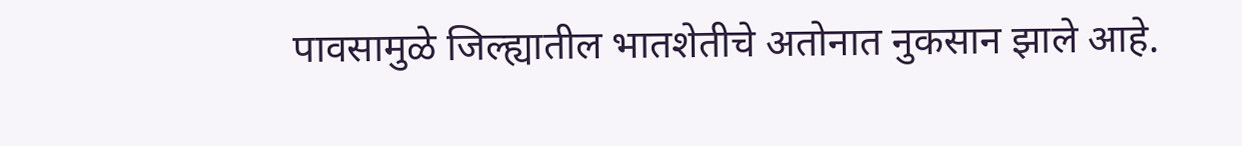पावसामुळे जिल्ह्यातील भातशेतीचे अतोनात नुकसान झाले आहे.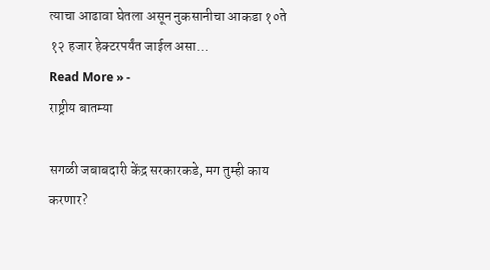त्याचा आढावा घेतला असून नुकसानीचा आकडा १०ते १२ हजार हेक्टरपर्यंत जाईल असा…
Read More » -
राष्ट्रीय बातम्या

सगळी जबाबदारी केंद्र सरकारकडे, मग तुम्ही काय करणार?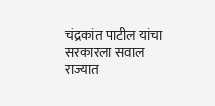चंद्रकांत पाटील यांचा सरकारला सवाल
राज्यात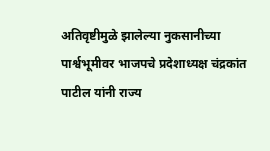अतिवृष्टीमुळे झालेल्या नुकसानीच्या पार्श्वभूमीवर भाजपचे प्रदेशाध्यक्ष चंद्रकांत पाटील यांनी राज्य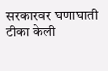सरकारवर घणाघाती टीका केली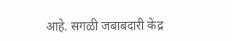आहे. सगळी जबाबदारी केंद्र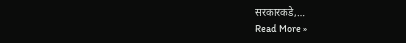सरकारकडे,…
Read More »